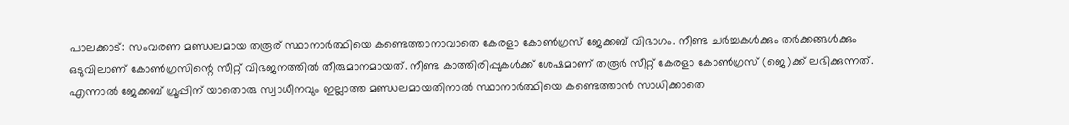പാലക്കാട്‌: സംവരണ മണ്ഡലമായ തരൂര് സ്ഥാനാര്‍ത്ഥിയെ കണ്ടെത്താനാവാതെ കേരളാ കോണ്‍ഗ്രസ്‌ ജേക്കബ്‌ വിഭാഗം. നീണ്ട ചര്‍ച്ചകള്‍ക്കും തര്‍ക്കങ്ങള്‍ക്കും ഒടുവിലാണ് കോണ്‍ഗ്രസിന്റെ സീറ്റ്‌ വിഭജനത്തില്‍ തീരുമാനമായത്. നീണ്ട കാത്തിരിപ്പുകള്‍ക്ക് ശേഷമാണ് തരൂര്‍ സീറ്റ് കേരളാ കോണ്‍ഗ്രസ്‌ (ജെ)ക്ക് ലഭിക്കുന്നത്. എന്നാല്‍ ജേക്കബ്‌ ഗ്രൂപ്പിന് യാതൊരു സ്വാധീനവും ഇല്ലാത്ത മണ്ഡലമായതിനാല്‍ സ്ഥാനാര്‍ത്ഥിയെ കണ്ടെത്താന്‍ സാധിക്കാതെ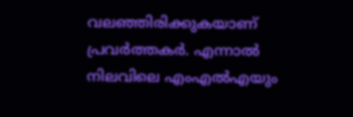വലഞ്ഞിരിക്കുകയാണ്‌ പ്രവര്‍ത്തകര്‍. എന്നാല്‍ നിലവിലെ എംഎല്‍എയും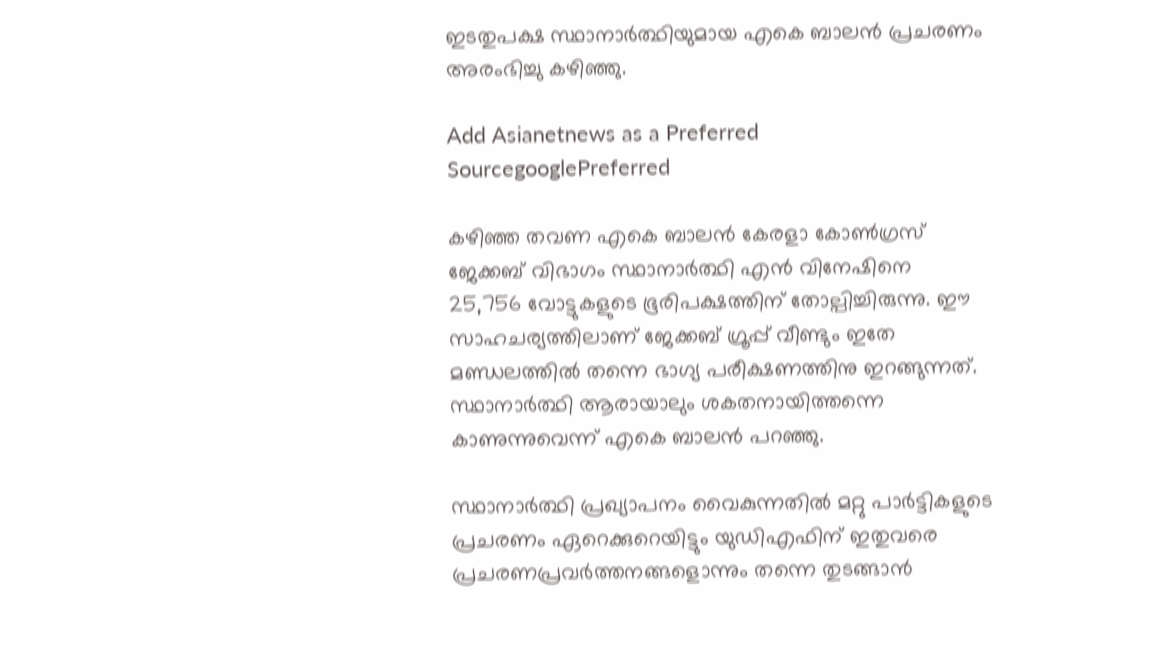ഇടതുപക്ഷ സ്ഥാനാര്‍ത്ഥിയുമായ എകെ ബാലന്‍ പ്രചരണം അരംഭിച്ചു കഴിഞ്ഞു.

Add Asianetnews as a Preferred SourcegooglePreferred

കഴിഞ്ഞ തവണ എകെ ബാലന്‍ കേരളാ കോണ്‍ഗ്രസ്‌ ജേക്കബ്‌ വിഭാഗം സ്ഥാനാര്‍ത്ഥി എന്‍ വിനേഷിനെ 25,756 വോട്ടുകളുടെ ഭൂരിപക്ഷത്തിന് തോല്പിച്ചിരുന്നു. ഈ സാഹചര്യത്തിലാണ് ജേക്കബ്‌ ഗ്രൂപ്പ്‌ വീണ്ടും ഇതേ മണ്ഡലത്തില്‍ തന്നെ ഭാഗ്യ പരീക്ഷണത്തിനു ഇറങ്ങുന്നത്‌. സ്ഥാനാര്‍ത്ഥി ആരായാലും ശകതനായിത്തന്നെ കാണുന്നുവെന്ന് എകെ ബാലന്‍ പറഞ്ഞു.

സ്ഥാനാര്‍ത്ഥി പ്രഖ്യാപനം വൈകുന്നതില്‍ മറ്റു പാര്‍ട്ടികളുടെ പ്രചരണം ഏറെക്കുറെയിട്ടും യുഡിഎഫിന് ഇതുവരെ പ്രചരണപ്രവര്‍ത്തനങ്ങളൊന്നും തന്നെ തുടങ്ങാന്‍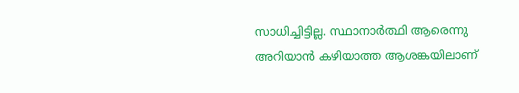സാധിച്ചിട്ടില്ല. സ്ഥാനാര്‍ത്ഥി ആരെന്നു അറിയാന്‍ കഴിയാത്ത ആശങ്കയിലാണ്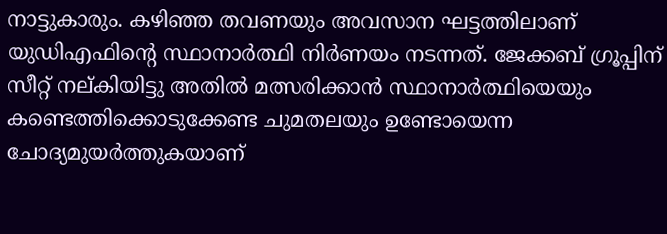നാട്ടുകാരും. കഴിഞ്ഞ തവണയും അവസാന ഘട്ടത്തിലാണ് യുഡിഎഫിന്റെ സ്ഥാനാര്‍ത്ഥി നിര്‍ണയം നടന്നത്. ജേക്കബ്‌ ഗ്രൂപ്പിന് സീറ്റ്‌ നല്കിയിട്ടു അതില്‍ മത്സരിക്കാന്‍ സ്ഥാനാര്‍ത്ഥിയെയും കണ്ടെത്തിക്കൊടുക്കേണ്ട ചുമതലയും ഉണ്ടോയെന്ന ചോദ്യമുയര്‍ത്തുകയാണ്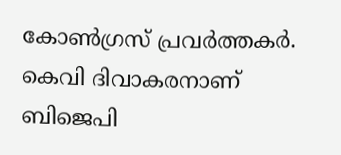കോണ്‍ഗ്രസ് പ്രവര്‍ത്തകര്‍. കെവി ദിവാകരനാണ് ബിജെപി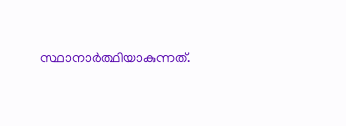സ്ഥാനാര്‍ത്ഥിയാകുന്നത്.